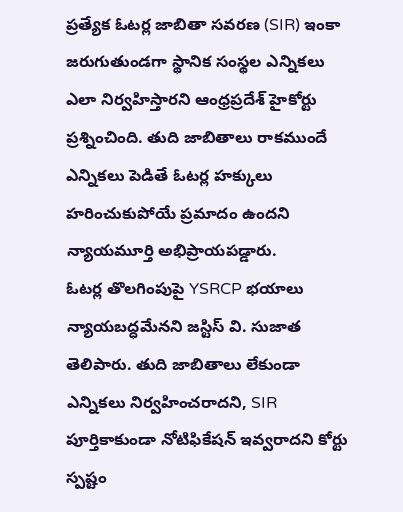ప్రత్యేక ఓటర్ల జాబితా సవరణ (SIR) ఇంకా జరుగుతుండగా స్థానిక సంస్థల ఎన్నికలు ఎలా నిర్వహిస్తారని ఆంధ్రప్రదేశ్ హైకోర్టు ప్రశ్నించింది. తుది జాబితాలు రాకముందే ఎన్నికలు పెడితే ఓటర్ల హక్కులు హరించుకుపోయే ప్రమాదం ఉందని న్యాయమూర్తి అభిప్రాయపడ్డారు.
ఓటర్ల తొలగింపుపై YSRCP భయాలు న్యాయబద్ధమేనని జస్టిస్ వి. సుజాత తెలిపారు. తుది జాబితాలు లేకుండా ఎన్నికలు నిర్వహించరాదని, SIR పూర్తికాకుండా నోటిఫికేషన్ ఇవ్వరాదని కోర్టు స్పష్టం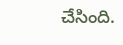చేసింది.